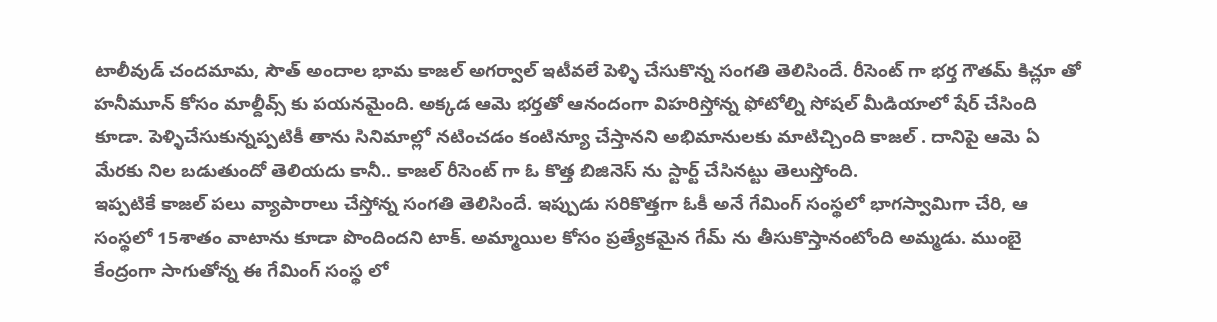టాలీవుడ్ చందమామ, సౌత్ అందాల భామ కాజల్ అగర్వాల్ ఇటీవలే పెళ్ళి చేసుకొన్న సంగతి తెలిసిందే. రీసెంట్ గా భర్త గౌతమ్ కిచ్లూ తో హనీమూన్ కోసం మాల్దీవ్స్ కు పయనమైంది. అక్కడ ఆమె భర్తతో ఆనందంగా విహరిస్తోన్న ఫోటోల్ని సోషల్ మీడియాలో షేర్ చేసింది కూడా. పెళ్ళిచేసుకున్నప్పటికీ తాను సినిమాల్లో నటించడం కంటిన్యూ చేస్తానని అభిమానులకు మాటిచ్చింది కాజల్ . దానిపై ఆమె ఏ మేరకు నిల బడుతుందో తెలియదు కానీ.. కాజల్ రీసెంట్ గా ఓ కొత్త బిజినెస్ ను స్టార్ట్ చేసినట్టు తెలుస్తోంది.
ఇప్పటికే కాజల్ పలు వ్యాపారాలు చేస్తోన్న సంగతి తెలిసిందే. ఇప్పుడు సరికొత్తగా ఓకీ అనే గేమింగ్ సంస్థలో భాగస్వామిగా చేరి, ఆ సంస్థలో 15శాతం వాటాను కూడా పొందిందని టాక్. అమ్మాయిల కోసం ప్రత్యేకమైన గేమ్ ను తీసుకొస్తానంటోంది అమ్మడు. ముంబై కేంద్రంగా సాగుతోన్న ఈ గేమింగ్ సంస్థ లో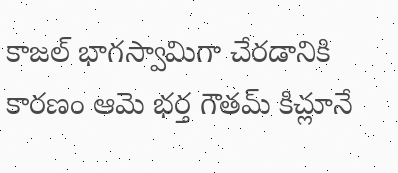కాజల్ భాగస్వామిగా చేరడానికి కారణం ఆమె భర్త గౌతమ్ కిచ్లూనే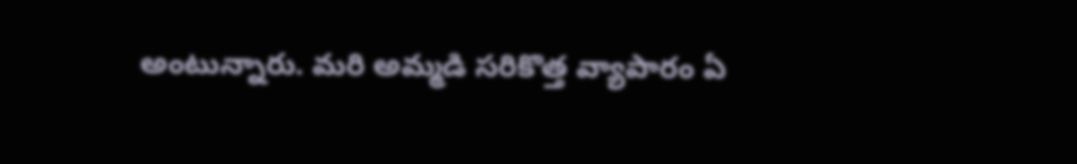అంటున్నారు. మరి అమ్మడి సరికొత్త వ్యాపారం ఏ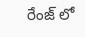రేంజ్ లో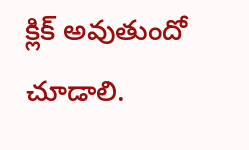క్లిక్ అవుతుందో చూడాలి.